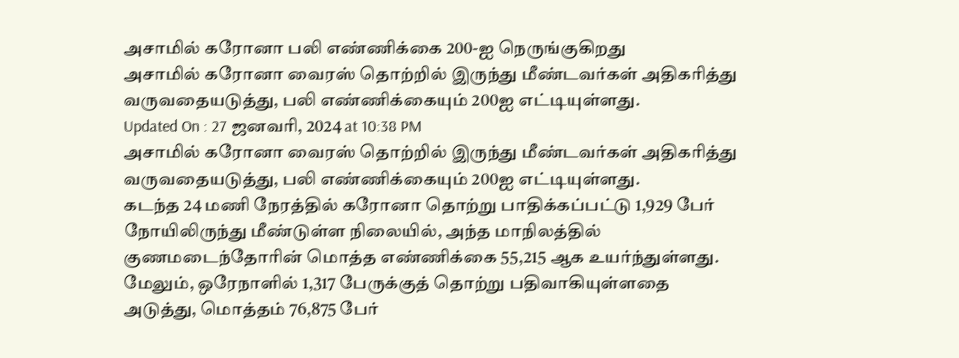அசாமில் கரோனா பலி எண்ணிக்கை 200-ஐ நெருங்குகிறது
அசாமில் கரோனா வைரஸ் தொற்றில் இருந்து மீண்டவர்கள் அதிகரித்து வருவதையடுத்து, பலி எண்ணிக்கையும் 200ஐ எட்டியுள்ளது.
Updated On : 27 ஜனவரி, 2024 at 10:38 PM
அசாமில் கரோனா வைரஸ் தொற்றில் இருந்து மீண்டவர்கள் அதிகரித்து வருவதையடுத்து, பலி எண்ணிக்கையும் 200ஐ எட்டியுள்ளது.
கடந்த 24 மணி நேரத்தில் கரோனா தொற்று பாதிக்கப்பட்டு 1,929 பேர் நோயிலிருந்து மீண்டுள்ள நிலையில், அந்த மாநிலத்தில் குணமடைந்தோரின் மொத்த எண்ணிக்கை 55,215 ஆக உயர்ந்துள்ளது.
மேலும், ஒரேநாளில் 1,317 பேருக்குத் தொற்று பதிவாகியுள்ளதை அடுத்து, மொத்தம் 76,875 பேர்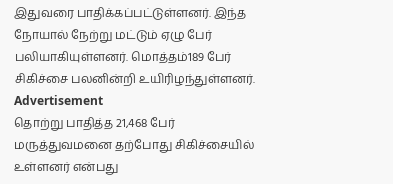இதுவரை பாதிக்கப்பட்டுள்ளனர். இந்த நோயால் நேற்று மட்டும் ஏழு பேர் பலியாகியுள்ளனர். மொத்தம்189 பேர் சிகிச்சை பலனின்றி உயிரிழந்துள்ளனர்.
Advertisement
தொற்று பாதித்த 21,468 பேர் மருத்துவமனை தற்போது சிகிச்சையில் உள்ளனர் என்பது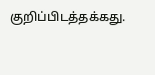குறிப்பிடத்தக்கது.